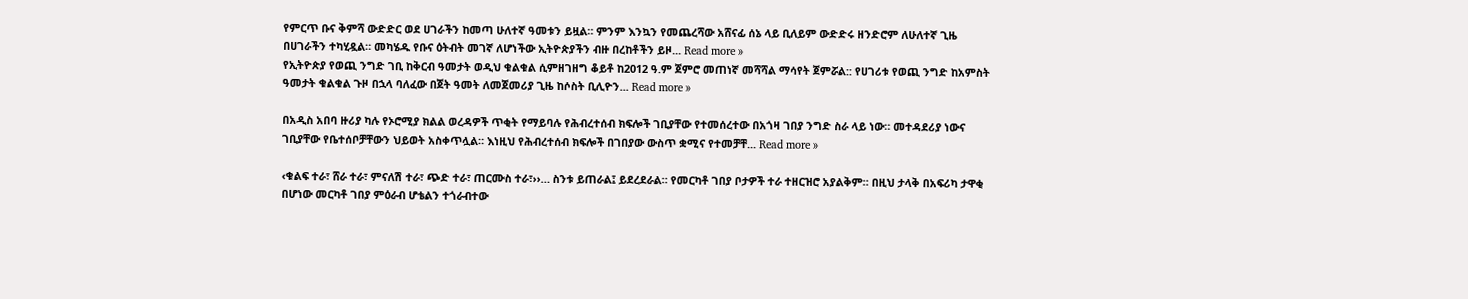የምርጥ ቡና ቅምሻ ውድድር ወደ ሀገራችን ከመጣ ሁለተኛ ዓመቱን ይዟል። ምንም እንኳን የመጨረሻው አሸናፊ ሰኔ ላይ ቢለይም ውድድሩ ዘንድሮም ለሁለተኛ ጊዜ በሀገራችን ተካሂዷል። መካሄዱ የቡና ዕትብት መገኛ ለሆነችው ኢትዮጵያችን ብዙ በረከቶችን ይዞ... Read more »
የኢትዮጵያ የወጪ ንግድ ገቢ ከቅርብ ዓመታት ወዲህ ቁልቁል ሲምዘገዘግ ቆይቶ ከ2012 ዓ.ም ጀምሮ መጠነኛ መሻሻል ማሳየት ጀምሯል:: የሀገሪቱ የወጪ ንግድ ከአምስት ዓመታት ቁልቁል ጉዞ በኋላ ባለፈው በጀት ዓመት ለመጀመሪያ ጊዜ ከሶስት ቢሊዮን... Read more »

በአዲስ አበባ ዙሪያ ካሉ የኦሮሚያ ክልል ወረዳዎች ጥቂት የማይባሉ የሕብረተሰብ ክፍሎች ገቢያቸው የተመሰረተው በአጎዛ ገበያ ንግድ ስራ ላይ ነው። መተዳደሪያ ነውና ገቢያቸው የቤተሰቦቻቸውን ህይወት አስቀጥሏል። እነዚህ የሕብረተሰብ ክፍሎች በገበያው ውስጥ ቋሚና የተመቻቸ... Read more »

‹ቁልፍ ተራ፣ ሸራ ተራ፣ ምናለሽ ተራ፣ ጭድ ተራ፣ ጠርሙስ ተራ፣››… ስንቱ ይጠራል፤ ይደረደራል። የመርካቶ ገበያ ቦታዎች ተራ ተዘርዝሮ አያልቅም። በዚህ ታላቅ በአፍሪካ ታዋቂ በሆነው መርካቶ ገበያ ምዕራብ ሆቴልን ተጎራብተው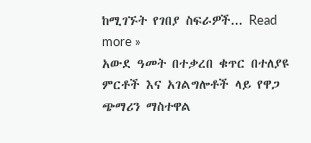ከሚገኙት የገበያ ስፍራዎች... Read more »
አውደ ዓመት በተቃረበ ቁጥር በተለያዩ ምርቶች እና አገልግሎቶች ላይ የዋጋ ጭማሪን ማስተዋል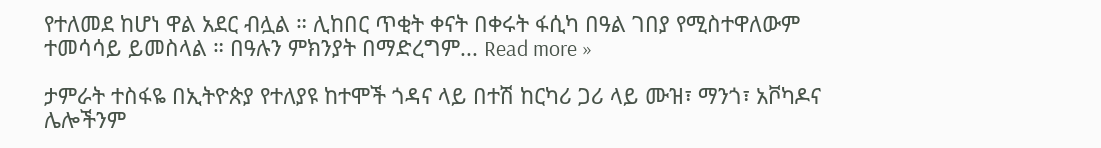የተለመደ ከሆነ ዋል አደር ብሏል ። ሊከበር ጥቂት ቀናት በቀሩት ፋሲካ በዓል ገበያ የሚስተዋለውም ተመሳሳይ ይመስላል ። በዓሉን ምክንያት በማድረግም... Read more »

ታምራት ተስፋዬ በኢትዮጵያ የተለያዩ ከተሞች ጎዳና ላይ በተሽ ከርካሪ ጋሪ ላይ ሙዝ፣ ማንጎ፣ አቮካዶና ሌሎችንም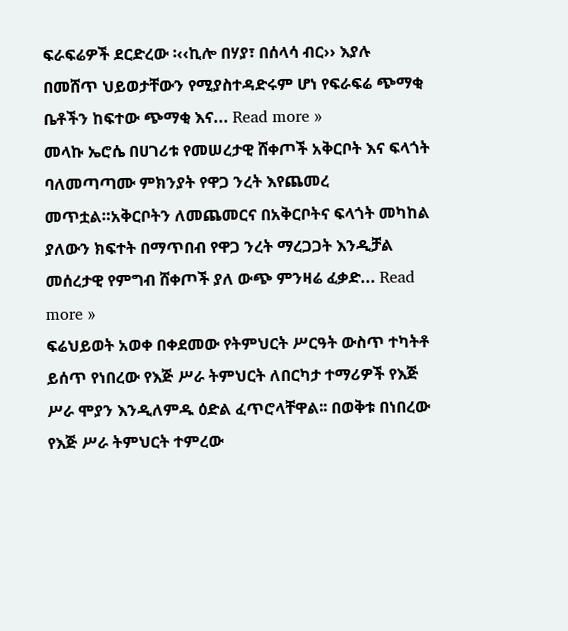ፍራፍሬዎች ደርድረው ፡‹‹ኪሎ በሃያ፣ በሰላሳ ብር›› እያሉ በመሸጥ ህይወታቸውን የሚያስተዳድሩም ሆነ የፍራፍሬ ጭማቂ ቤቶችን ከፍተው ጭማቂ እና... Read more »
መላኩ ኤሮሴ በሀገሪቱ የመሠረታዊ ሸቀጦች አቅርቦት እና ፍላጎት ባለመጣጣሙ ምክንያት የዋጋ ንረት እየጨመረ መጥቷል።አቅርቦትን ለመጨመርና በአቅርቦትና ፍላጎት መካከል ያለውን ክፍተት በማጥበብ የዋጋ ንረት ማረጋጋት እንዲቻል መሰረታዊ የምግብ ሸቀጦች ያለ ውጭ ምንዛሬ ፈቃድ... Read more »
ፍሬህይወት አወቀ በቀደመው የትምህርት ሥርዓት ውስጥ ተካትቶ ይሰጥ የነበረው የእጅ ሥራ ትምህርት ለበርካታ ተማሪዎች የእጅ ሥራ ሞያን እንዲለምዱ ዕድል ፈጥሮላቸዋል፡፡ በወቅቱ በነበረው የእጅ ሥራ ትምህርት ተምረው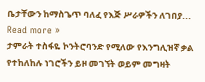ቤታቸውን ከማስጌጥ ባለፈ የእጅ ሥራዎችን ለገበያ... Read more »
ታምራት ተስፋዬ ኮንትሮባንድ የሚለው የእንግሊዝኛ ቃል የተከለከሉ ነገሮችን ይዞ መገኘት ወይም መግዛት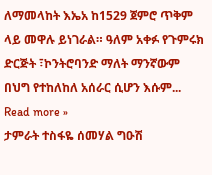ለማመላከት እኤአ ከ1529 ጀምሮ ጥቅም ላይ መዋሉ ይነገራል። ዓለም አቀፉ የጉምሩክ ድርጅት ፣ኮንትሮባንድ ማለት ማንኛውም በህግ የተከለከለ አሰራር ሲሆን እሱም... Read more »
ታምራት ተስፋዬ ሰመሃል ግዑሽ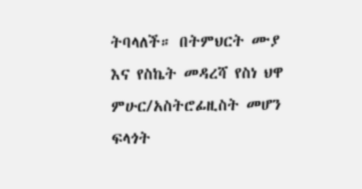ትባላለች። በትምህርት ሙያ እና የስኬት መዳረሻ የስነ ህዋ ምሁር/አስትሮፊዚስት መሆን ፍላጎት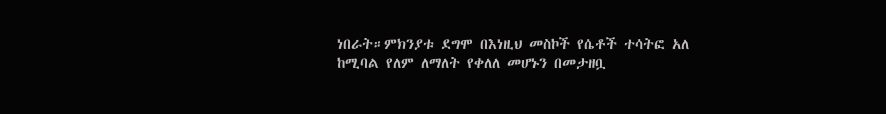ነበራት።ምክንያቱ ደግሞ በእነዚህ መስኮች የሴቶች ተሳትፎ አለ ከሚባል የለም ለማለት የቀለለ መሆኑን በመታዘቧ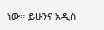ነው። ይሁንና አዲስ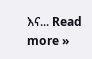እና... Read more »